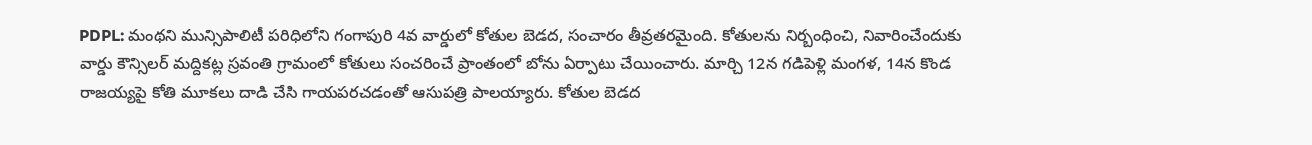PDPL: మంథని మున్సిపాలిటీ పరిధిలోని గంగాపురి 4వ వార్డులో కోతుల బెడద, సంచారం తీవ్రతరమైంది. కోతులను నిర్బంధించి, నివారించేందుకు వార్డు కౌన్సిలర్ మద్దికట్ల స్రవంతి గ్రామంలో కోతులు సంచరించే ప్రాంతంలో బోను ఏర్పాటు చేయించారు. మార్చి 12న గడిపెళ్లి మంగళ, 14న కొండ రాజయ్యపై కోతి మూకలు దాడి చేసి గాయపరచడంతో ఆసుపత్రి పాలయ్యారు. కోతుల బెడద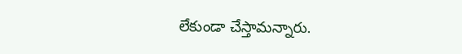లేకుండా చేస్తామన్నారు.